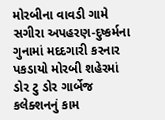મોરબીના વાવડી ગામે સગીરા અપહરણ-દુષ્કર્મના ગુનામાં મદદગારી કરનાર પકડાયો મોરબી શહેરમાં ડોર ટુ ડોર ગાર્બેજ કલેક્શનનું કામ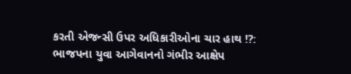કરતી એજન્સી ઉપર અધિકારીઓના ચાર હાથ !?: ભાજપના યુવા આગેવાનનો ગંભીર આક્ષેપ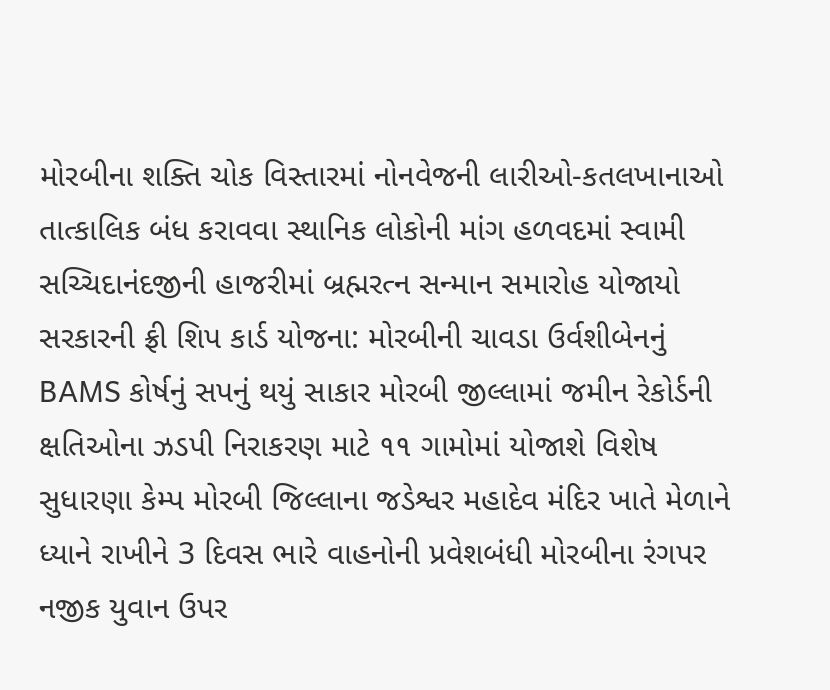મોરબીના શક્તિ ચોક વિસ્તારમાં નોનવેજની લારીઓ-કતલખાનાઓ તાત્કાલિક બંધ કરાવવા સ્થાનિક લોકોની માંગ હળવદમાં સ્વામી સચ્ચિદાનંદજીની હાજરીમાં બ્રહ્મરત્ન સન્માન સમારોહ યોજાયો સરકારની ફ્રી શિપ કાર્ડ યોજના: મોરબીની ચાવડા ઉર્વશીબેનનું BAMS કોર્ષનું સપનું થયું સાકાર મોરબી જીલ્લામાં જમીન રેકોર્ડની ક્ષતિઓના ઝડપી નિરાકરણ માટે ૧૧ ગામોમાં યોજાશે વિશેષ સુધારણા કેમ્પ મોરબી જિલ્લાના જડેશ્વર મહાદેવ મંદિર ખાતે મેળાને ધ્યાને રાખીને 3 દિવસ ભારે વાહનોની પ્રવેશબંધી મોરબીના રંગપર નજીક યુવાન ઉપર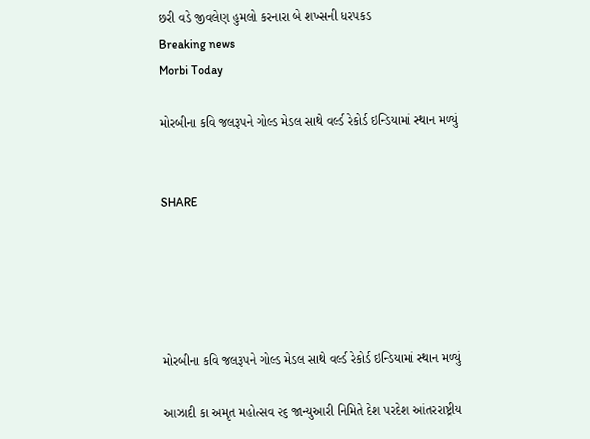છરી વડે જીવલેણ હુમલો કરનારા બે શખ્સની ધરપકડ
Breaking news
Morbi Today

મોરબીના કવિ જલરૂપને ગોલ્ડ મેડલ સાથે વર્લ્ડ રેકોર્ડ ઇન્ડિયામાં સ્થાન મળ્યું


SHARE





મોરબીના કવિ જલરૂપને ગોલ્ડ મેડલ સાથે વર્લ્ડ રેકોર્ડ ઇન્ડિયામાં સ્થાન મળ્યું

આઝાદી કા અમૃત મહોત્સવ ૨૬ જાન્યુઆરી નિમિતે દેશ પરદેશ આંતરરાષ્ટ્રીય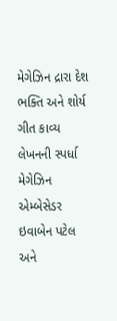મેગેઝિન દ્રારા દેશ ભક્તિ અને શોર્ય ગીત કાવ્ય લેખનની સ્પર્ધા મેગેઝિન એમ્બેસેડર ઇવાબેન પટેલ અને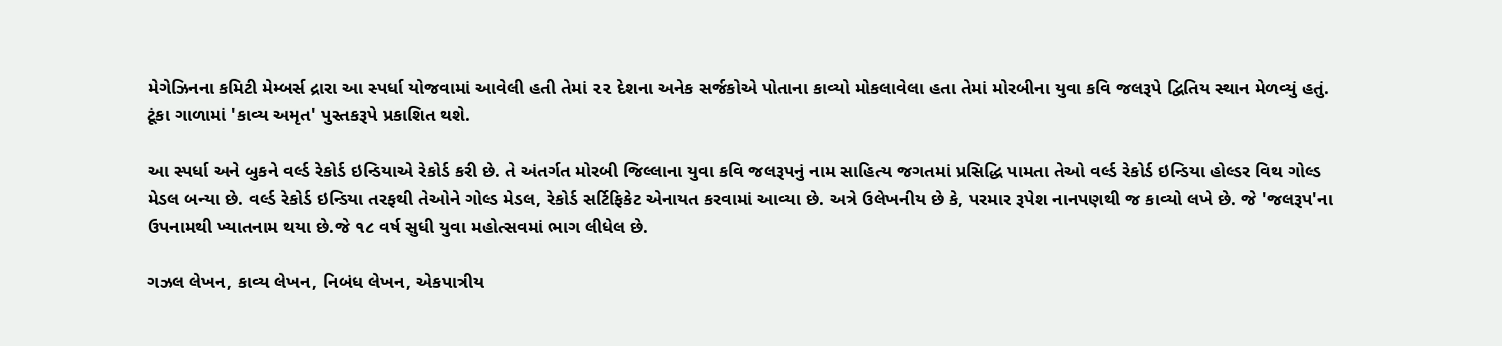મેગેઝિનના કમિટી મેમ્બર્સ દ્રારા આ સ્પર્ધા યોજવામાં આવેલી હતી તેમાં ૨૨ દેશના અનેક સર્જકોએ પોતાના કાવ્યો મોકલાવેલા હતા તેમાં મોરબીના યુવા કવિ જલરૂપે દ્વિતિય સ્થાન મેળવ્યું હતું. ટૂંકા ગાળામાં 'કાવ્ય અમૃત' પુસ્તકરૂપે પ્રકાશિત થશે.

આ સ્પર્ધા અને બુકને વર્લ્ડ રેકોર્ડ ઇન્ડિયાએ રેકોર્ડ કરી છે. તે અંતર્ગત મોરબી જિલ્લાના યુવા કવિ જલરૂપનું નામ સાહિત્ય જગતમાં પ્રસિદ્ધિ પામતા તેઓ વર્લ્ડ રેકોર્ડ ઇન્ડિયા હોલ્ડર વિથ ગોલ્ડ મેડલ બન્યા છે. વર્લ્ડ રેકોર્ડ ઇન્ડિયા તરફથી તેઓને ગોલ્ડ મેડલ, રેકોર્ડ સર્ટિફિકેટ એનાયત કરવામાં આવ્યા છે. અત્રે ઉલેખનીય છે કે, પરમાર રૂપેશ નાનપણથી જ કાવ્યો લખે છે. જે 'જલરૂપ'ના ઉપનામથી ખ્યાતનામ થયા છે.જે ૧૮ વર્ષ સુધી યુવા મહોત્સવમાં ભાગ લીધેલ છે.

ગઝલ લેખન, કાવ્ય લેખન, નિબંધ લેખન, એકપાત્રીય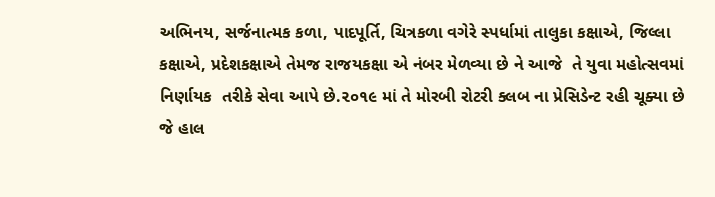અભિનય, સર્જનાત્મક કળા, પાદપૂર્તિ, ચિત્રકળા વગેરે સ્પર્ધામાં તાલુકા કક્ષાએ, જિલ્લા કક્ષાએ, પ્રદેશકક્ષાએ તેમજ રાજયકક્ષા એ નંબર મેળવ્યા છે ને આજે  તે યુવા મહોત્સવમાં નિર્ણાયક  તરીકે સેવા આપે છે.૨૦૧૯ માં તે મોરબી રોટરી ક્લબ ના પ્રેસિડેન્ટ રહી ચૂક્યા છે જે હાલ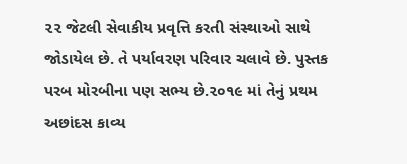૨૨ જેટલી સેવાકીય પ્રવૃત્તિ કરતી સંસ્થાઓ સાથે જોડાયેલ છે. તે પર્યાવરણ પરિવાર ચલાવે છે. પુસ્તક પરબ મોરબીના પણ સભ્ય છે.૨૦૧૯ માં તેનું પ્રથમ અછાંદસ કાવ્ય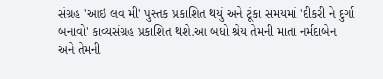સંગ્રહ 'આઇ લવ મી' પુસ્તક પ્રકાશિત થયું અને ટૂંકા સમયમાં 'દીકરી ને દુર્ગા બનાવો' કાવ્યસંગ્રહ પ્રકાશિત થશે.આ બધો શ્રેય તેમની માતા નર્મદાબેન અને તેમની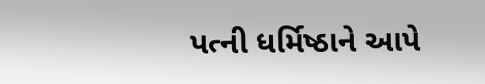પત્ની ધર્મિષ્ઠાને આપે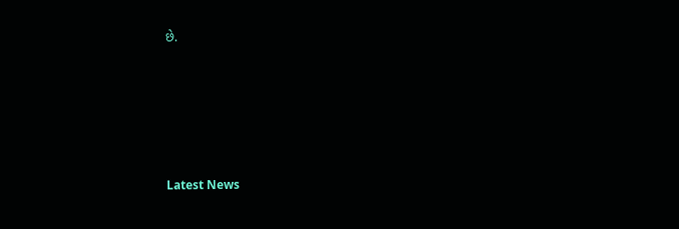છે.






Latest News